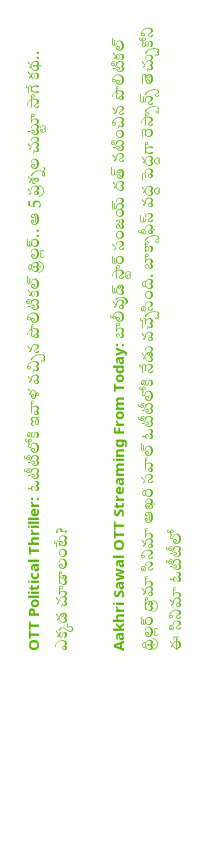OTT Political Thriller: ఓటీటీలోకి ఇవాళ వచ్చిన పొలిటికల్ థ్రిల్లర్.. ఆ 5 ప్రశ్నల చుట్టూ సాగే కథ.. ఎక్కడ చూడాలంటే?

Aakhri Sawal OTT Streaming From Today: బాలీవుడ్ స్టార్ సంజయ్ దత్ నటిం‌చిన పొలిటికల్ థ్రిల్లర్ డ్రామా సినిమా ఆఖరి సవాల్ ఓటీటీలోకి నేడు వచ్చేసింది. బాక్సాఫీస్ వద్ద పెద్దగా రెస్పాన్స్ తెచ్చుకోని ఈ సినిమా ఓటీటీలో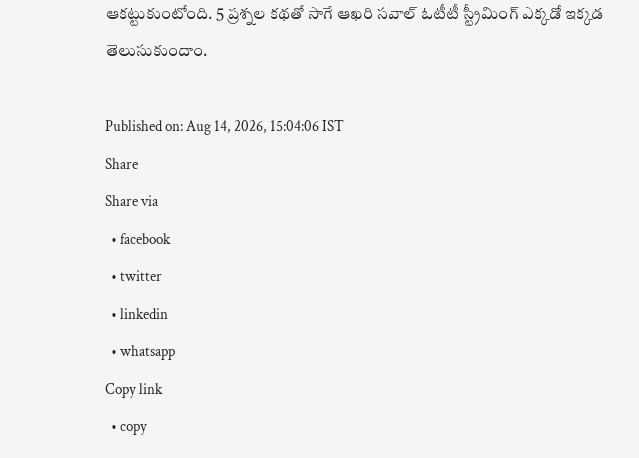ఆకట్టుకుంటోంది. 5 ప్రశ్నల కథతో సాగే ఆఖరి సవాల్ ఓటీటీ స్ట్రీమింగ్ ఎక్కడో ఇక్కడ తెలుసుకుందాం.

Published on: Aug 14, 2026, 15:04:06 IST
Share
Share via
  • facebook
  • twitter
  • linkedin
  • whatsapp
Copy link
  • copy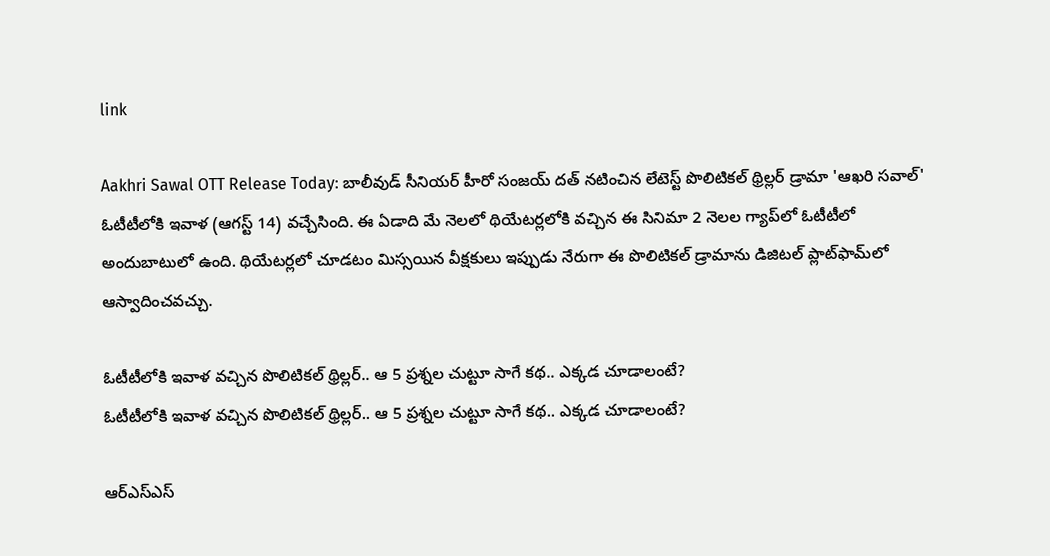link

Aakhri Sawal OTT Release Today: బాలీవుడ్ సీనియర్ హీరో సంజయ్ దత్ నటించిన లేటెస్ట్ పొలిటికల్ థ్రిల్లర్ డ్రామా 'ఆఖరి సవాల్' ఓటీటీలోకి ఇవాళ (ఆగస్ట్ 14) వచ్చేసింది. ఈ ఏడాది మే నెలలో థియేటర్లలోకి వచ్చిన ఈ సినిమా 2 నెలల గ్యాప్‌లో ఓటీటీలో అందుబాటులో ఉంది. థియేటర్లలో చూడటం మిస్సయిన వీక్షకులు ఇప్పుడు నేరుగా ఈ పొలిటికల్ డ్రామాను డిజిటల్ ప్లాట్‌ఫామ్‌లో ఆస్వాదించవచ్చు.

ఓటీటీలోకి ఇవాళ వచ్చిన పొలిటికల్ థ్రిల్లర్.. ఆ 5 ప్రశ్నల చుట్టూ సాగే కథ.. ఎక్కడ చూడాలంటే?
ఓటీటీలోకి ఇవాళ వచ్చిన పొలిటికల్ థ్రిల్లర్.. ఆ 5 ప్రశ్నల చుట్టూ సాగే కథ.. ఎక్కడ చూడాలంటే?

ఆర్ఎస్ఎస్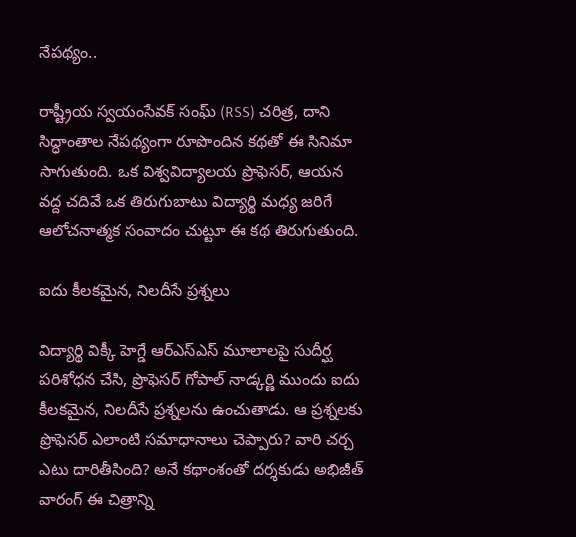నేపథ్యం..

రాష్ట్రీయ స్వయంసేవక్ సంఘ్ (RSS) చరిత్ర, దాని సిద్ధాంతాల నేపథ్యంగా రూపొందిన కథతో ఈ సినిమా సాగుతుంది. ఒక విశ్వవిద్యాలయ ప్రొఫెసర్, ఆయన వద్ద చదివే ఒక తిరుగుబాటు విద్యార్థి మధ్య జరిగే ఆలోచనాత్మక సంవాదం చుట్టూ ఈ కథ తిరుగుతుంది.

ఐదు కీలకమైన, నిలదీసే ప్రశ్నలు

విద్యార్థి విక్కీ హెగ్డే ఆర్ఎస్ఎస్ మూలాలపై సుదీర్ఘ పరిశోధన చేసి, ప్రొఫెసర్ గోపాల్ నాడ్కర్ణి ముందు ఐదు కీలకమైన, నిలదీసే ప్రశ్నలను ఉంచుతాడు. ఆ ప్రశ్నలకు ప్రొఫెసర్ ఎలాంటి సమాధానాలు చెప్పారు? వారి చర్చ ఎటు దారితీసింది? అనే కథాంశంతో దర్శకుడు అభిజీత్ వారంగ్ ఈ చిత్రాన్ని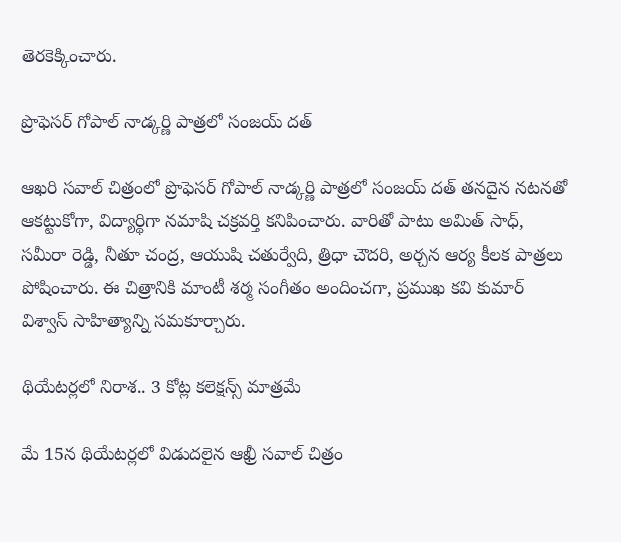తెరకెక్కించారు.

ప్రొఫెసర్ గోపాల్ నాడ్కర్ణి పాత్రలో సంజయ్ దత్

ఆఖరి సవాల్ చిత్రంలో ప్రొఫెసర్ గోపాల్ నాడ్కర్ణి పాత్రలో సంజయ్ దత్ తనదైన నటనతో ఆకట్టుకోగా, విద్యార్థిగా నమాషి చక్రవర్తి కనిపించారు. వారితో పాటు అమిత్ సాధ్, సమీరా రెడ్డి, నీతూ చంద్ర, ఆయుషి చతుర్వేది, త్రిధా చౌదరి, అర్చన ఆర్య కీలక పాత్రలు పోషించారు. ఈ చిత్రానికి మాంటీ శర్మ సంగీతం అందించగా, ప్రముఖ కవి కుమార్ విశ్వాస్ సాహిత్యాన్ని సమకూర్చారు.

థియేటర్లలో నిరాశ.. 3 కోట్ల కలెక్షన్స్ మాత్రమే

మే 15న థియేటర్లలో విడుదలైన ఆఖ్రీ సవాల్ చిత్రం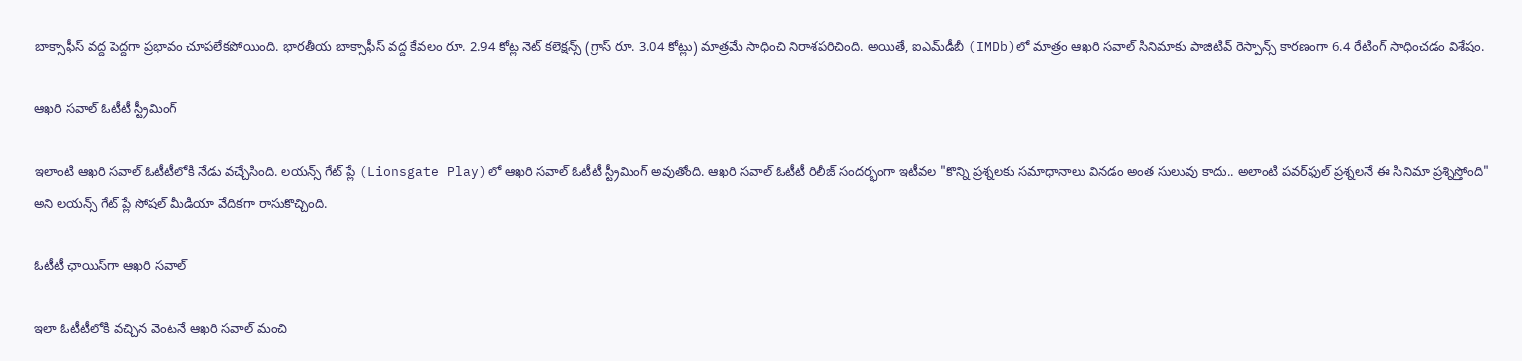బాక్సాఫీస్ వద్ద పెద్దగా ప్రభావం చూపలేకపోయింది. భారతీయ బాక్సాఫీస్ వద్ద కేవలం రూ. 2.94 కోట్ల నెట్ కలెక్షన్స్ (గ్రాస్ రూ. 3.04 కోట్లు) మాత్రమే సాధించి నిరాశపరిచింది. అయితే, ఐఎమ్‌డీబీ (IMDb)లో మాత్రం ఆఖరి సవాల్ సినిమాకు పాజిటివ్ రెస్పాన్స్ కారణంగా 6.4 రేటింగ్ సాధించడం విశేషం.

ఆఖరి సవాల్ ఓటీటీ స్ట్రీమింగ్

ఇలాంటి ఆఖరి సవాల్ ఓటీటీలోకి నేడు వచ్చేసింది. లయన్స్ గేట్ ప్లే (Lionsgate Play)లో ఆఖరి సవాల్ ఓటీటీ స్ట్రీమింగ్ అవుతోంది. ఆఖరి సవాల్ ఓటీటీ రిలీజ్ సందర్భంగా ఇటీవల "కొన్ని ప్రశ్నలకు సమాధానాలు వినడం అంత సులువు కాదు.. అలాంటి పవర్‌ఫుల్ ప్రశ్నలనే ఈ సినిమా ప్రశ్నిస్తోంది" అని లయన్స్ గేట్ ప్లే సోషల్ మీడియా వేదికగా రాసుకొచ్చింది.

ఓటీటీ ఛాయిస్‌గా ఆఖరి సవాల్

ఇలా ఓటీటీలోకి వచ్చిన వెంటనే ఆఖరి సవాల్ మంచి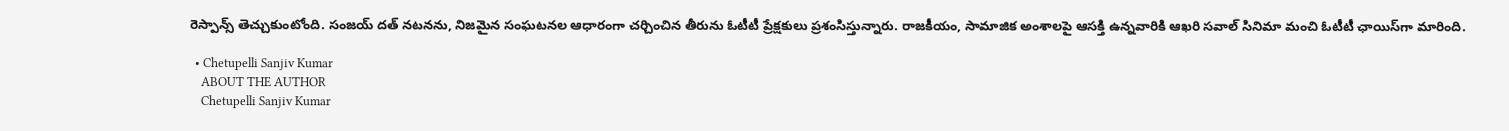రెస్పాన్స్ తెచ్చుకుంటోంది. సంజయ్ దత్ నటనను, నిజమైన సంఘటనల ఆధారంగా చర్చించిన తీరును ఓటీటీ ప్రేక్షకులు ప్రశంసిస్తున్నారు. రాజకీయం, సామాజిక అంశాలపై ఆసక్తి ఉన్నవారికి ఆఖరి సవాల్ సినిమా మంచి ఓటీటీ ఛాయిస్‌గా మారింది.

  • Chetupelli Sanjiv Kumar
    ABOUT THE AUTHOR
    Chetupelli Sanjiv Kumar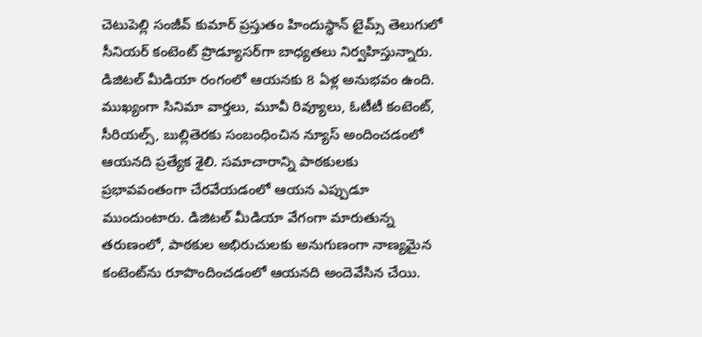చెటుపెల్లి సంజీవ్ కుమార్ ప్రస్తుతం హిందుస్థాన్ టైమ్స్ తెలుగులో సీనియర్ కంటెంట్ ప్రొడ్యూసర్‌గా బాధ్యతలు నిర్వహిస్తున్నారు. డిజిటల్ మీడియా రంగంలో ఆయనకు 8 ఏళ్ల అనుభవం ఉంది. ముఖ్యంగా సినిమా వార్తలు, మూవీ రివ్యూలు, ఓటీటీ కంటెంట్, సీరియల్స్, బుల్లితెరకు సంబంధించిన న్యూస్ అందించడంలో ఆయనది ప్రత్యేక శైలి. సమాచారాన్ని పాఠకులకు ప్రభావవంతంగా చేరవేయడంలో ఆయన ఎప్పుడూ ముందుంటారు. డిజిటల్ మీడియా వేగంగా మారుతున్న తరుణంలో, పాఠకుల అభిరుచులకు అనుగుణంగా నాణ్యమైన కంటెంట్‌ను రూపొందించడంలో ఆయనది అందెవేసిన చేయి.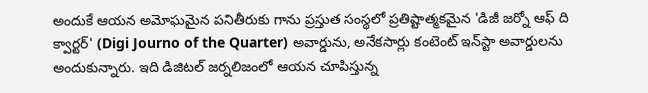అందుకే ఆయన అమోఘమైన పనితీరుకు గాను ప్రస్తుత సంస్థలో ప్రతిష్టాత్మకమైన 'డిజీ జర్నో ఆఫ్ ది క్వార్టర్' (Digi Journo of the Quarter) అవార్డును, అనేకసార్లు కంటెంట్ ఇన్‌స్టా అవార్డులను అందుకున్నారు. ఇది డిజిటల్ జర్నలిజంలో ఆయన చూపిస్తున్న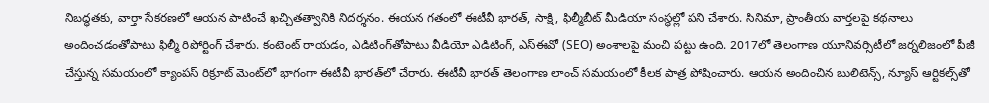నిబద్ధతకు, వార్తా సేకరణలో ఆయన పాటించే ఖచ్చితత్వానికి నిదర్శనం. ఈయన గతంలో ఈటీవీ భారత్, సాక్షి, ఫిల్మీబీట్ మీడియా సంస్థల్లో పని చేశారు. సినిమా, ప్రాంతీయ వార్తలపై కథనాలు అందించడంతోపాటు ఫిల్మీ రిపోర్టింగ్ చేశారు. కంటెంట్ రాయడం, ఎడిటింగ్‌తోపాటు వీడియో ఎడిటింగ్, ఎస్‌ఈవో (SEO) అంశాలపై మంచి పట్టు ఉంది. 2017లో తెలంగాణ యూనివర్సిటీలో జర్నలిజంలో పీజీ చేస్తున్న సమయంలో క్యాంపస్ రిక్రూట్ మెంట్‌లో భాగంగా ఈటీవీ భారత్‌లో చేరారు. ఈటీవీ భారత్ తెలంగాణ లాంచ్ సమయంలో కీలక పాత్ర పోషించారు. ఆయన అందించిన బులిటెన్స్, న్యూస్ ఆర్టికల్స్‌తో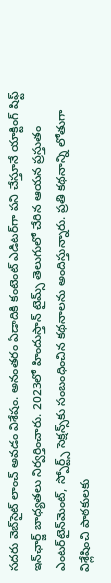సదరు వెబ్‌సైట్ లాంచ్ అవడం విశేషం. అనంతరం ఏడాదికి కంటెంట్ ఎడిటర్‌గా పని చేస్తూనే యాక్టింగ్ షిఫ్ట్ ఇన్‌ఛార్జ్ బాధ్యతలు నిర్వర్తించారు. 2023లో హిందుస్తాన్ టైమ్స్ తెలుగులో చేరిన ఆయన ప్రస్తుతం ఎంటర్‌టైన్‌మెంట్, స్పోర్ట్స్ సెక్షన్స్‌కు సంబంధించిన కథనాలను అందిస్తున్నారు. ప్రతి కథనాన్ని లోతుగా విశ్లేషించి పాఠకులకు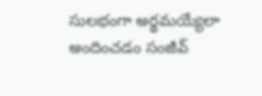సులభంగా అర్థమయ్యేలా అందించడం సంజీవ్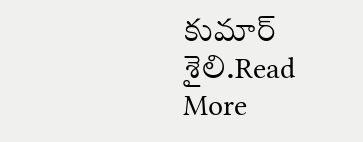కుమార్ శైలి.Read More